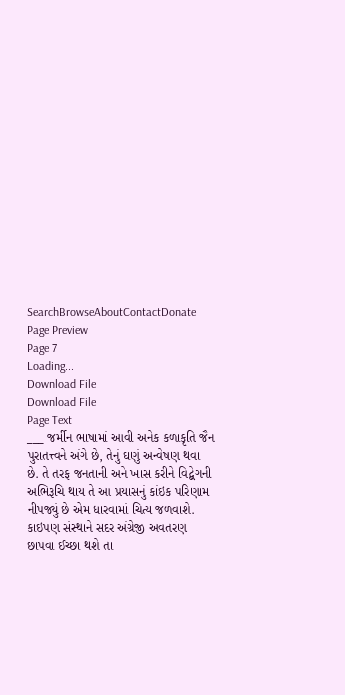SearchBrowseAboutContactDonate
Page Preview
Page 7
Loading...
Download File
Download File
Page Text
___ જર્મીન ભાષામાં આવી અનેક કળાકૃતિ જૈન પુરાતત્ત્વને અંગે છે, તેનું ઘણું અન્વેષણ થવા છે. તે તરફ જનતાની અને ખાસ કરીને વિદ્બેગની અભિરૂચિ થાય તે આ પ્રયાસનું કાંઇક પરિણામ નીપજ્યું છે એમ ધારવામાં ચિત્ય જળવાશે. કાઇપણ સંસ્થાને સદર અંગ્રેજી અવતરણ છાપવા ઈચ્છા થશે તા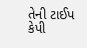તેની ટાઈપ કેપી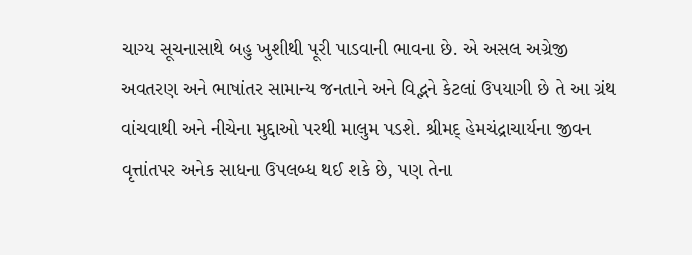ચાગ્ય સૂચનાસાથે બહુ ખુશીથી પૂરી પાડવાની ભાવના છે. એ અસલ અગ્રેજી અવતરણ અને ભાષાંતર સામાન્ય જનતાને અને વિદ્ભને કેટલાં ઉપયાગી છે તે આ ગ્રંથ વાંચવાથી અને નીચેના મુદ્દાઓ પરથી માલુમ પડશે. શ્રીમદ્ હેમચંદ્રાચાર્યના જીવન વૃત્તાંતપર અનેક સાધના ઉપલબ્ધ થઈ શકે છે, પણ તેના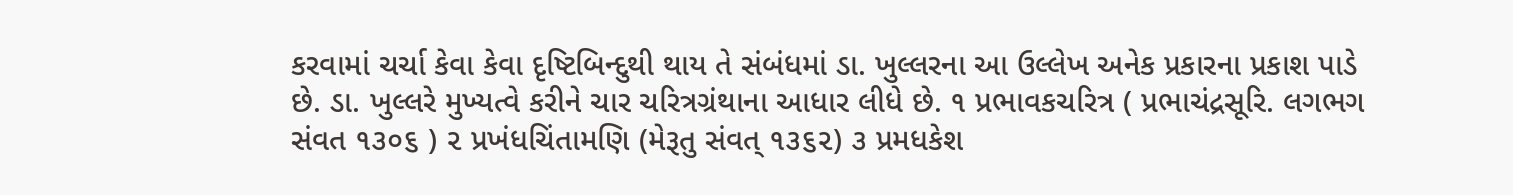કરવામાં ચર્ચા કેવા કેવા દૃષ્ટિબિન્દુથી થાય તે સંબંધમાં ડા. ખુલ્લરના આ ઉલ્લેખ અનેક પ્રકારના પ્રકાશ પાડે છે. ડા. ખુલ્લરે મુખ્યત્વે કરીને ચાર ચરિત્રગ્રંથાના આધાર લીધે છે. ૧ પ્રભાવકચરિત્ર ( પ્રભાચંદ્રસૂરિ. લગભગ સંવત ૧૩૦૬ ) ૨ પ્રખંધચિંતામણિ (મેરૂતુ સંવત્ ૧૩૬૨) ૩ પ્રમધકેશ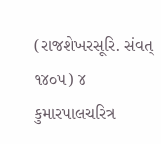(રાજશેખરસૂરિ. સંવત્ ૧૪૦૫) ૪ કુમારપાલચરિત્ર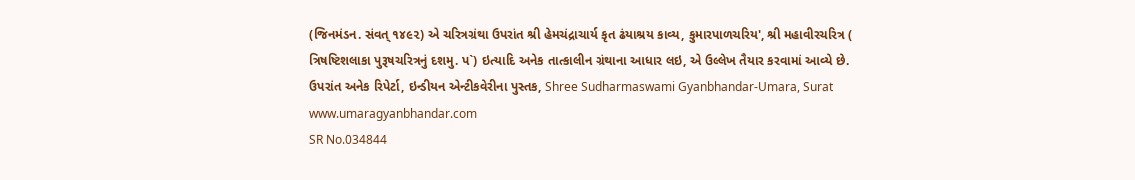(જિનમંડન. સંવત્ ૧૪૯૨) એ ચરિત્રગ્રંથા ઉપરાંત શ્રી હેમચંદ્રાચાર્ય કૃત ઢંયાશ્રય કાવ્ય, કુમારપાળચરિય', શ્રી મહાવીરચરિત્ર ( ત્રિષષ્ટિશલાકા પુરૂષચરિત્રનું દશમુ. પ`) ઇત્યાદિ અનેક તાત્કાલીન ગ્રંથાના આધાર લઇ, એ ઉલ્લેખ તૈયાર કરવામાં આવ્યે છે. ઉપરાંત અનેક રિપેર્ટા, ઇન્ડીયન એન્ટીકવેરીના પુસ્તક, Shree Sudharmaswami Gyanbhandar-Umara, Surat www.umaragyanbhandar.com
SR No.034844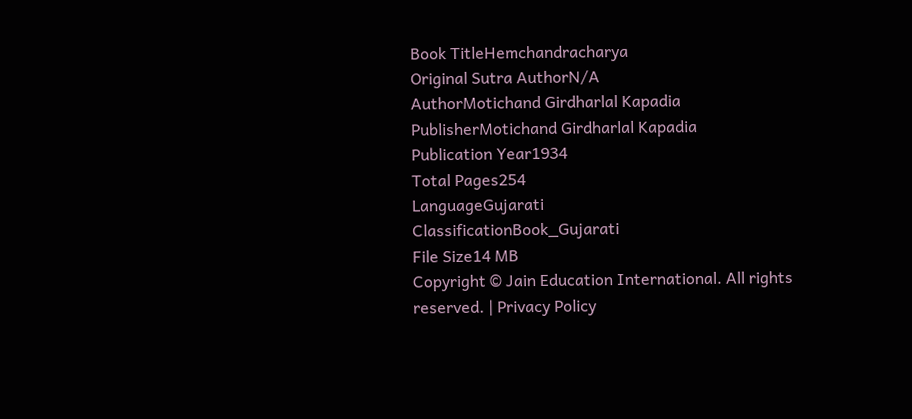Book TitleHemchandracharya
Original Sutra AuthorN/A
AuthorMotichand Girdharlal Kapadia
PublisherMotichand Girdharlal Kapadia
Publication Year1934
Total Pages254
LanguageGujarati
ClassificationBook_Gujarati
File Size14 MB
Copyright © Jain Education International. All rights reserved. | Privacy Policy